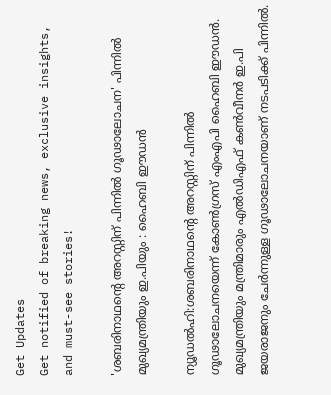Get Updates
Get notified of breaking news, exclusive insights, and must-see stories!

'ശബരിനാഥന്‍റെ അറസ്റ്റിന് പിന്നില്‍ ഗൂഢാലോചന' പിന്നില്‍ മുഖ്യമന്ത്രിയും ഇ.പിയും : ഹൈബി ഈഡൻ

ന്യൂഡല്‍ഹി:ശബരിനാഥന്‍റെ അറസ്റ്റിന് പിന്നില്‍ ഗൂഢാലോചനയെന്ന് കോണ്‍ഗ്രസ് എംഎപി ഹൈബി ഈഡൻ. മുഖ്യമന്ത്രിയും മന്ത്രിമാരും എല്‍ഡിഎഫ് കണ്‍വീനര്‍ ഇ.പി ജയരാജനും ചേർന്നുള്ള ഗൂഢാലോചനയാണ് നടപടിക്ക് പിന്നില്‍.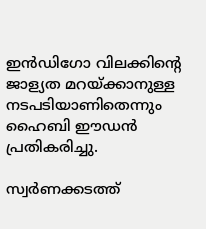ഇൻഡിഗോ വിലക്കിന്‍റെ ജാള്യത മറയ്ക്കാനുള്ള നടപടിയാണിതെന്നും ഹൈബി ഈഡൻ പ്രതികരിച്ചു.

സ്വർണക്കടത്ത്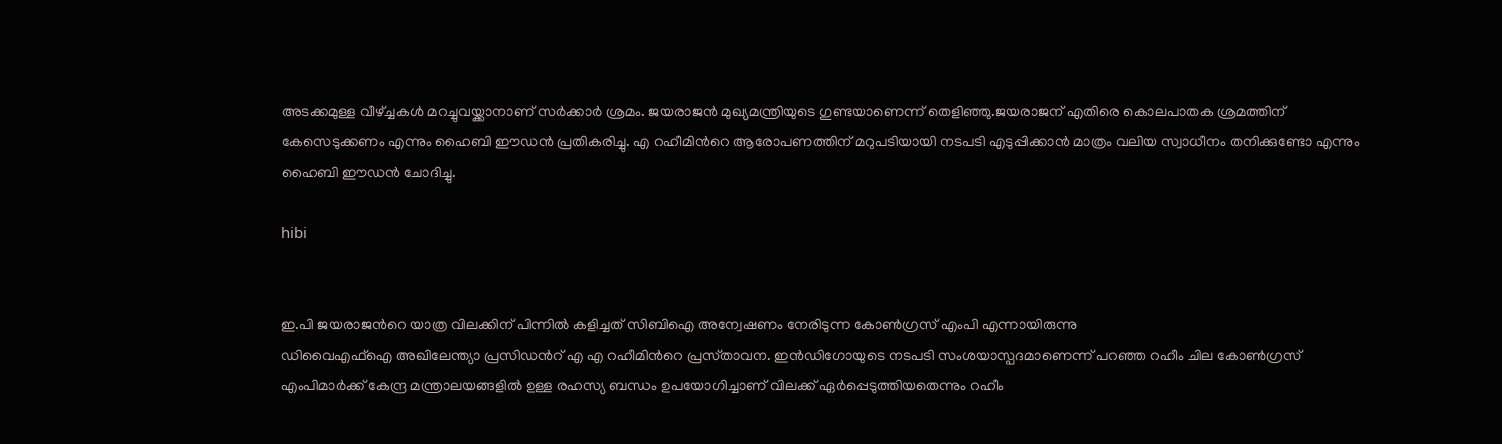അടക്കമുള്ള വീഴ്ച്ചകൾ മറച്ചുവയ്ക്കാനാണ് സർക്കാർ ശ്രമം. ജയരാജൻ മുഖ്യമന്ത്രിയുടെ ഗുണ്ടയാണെന്ന് തെളിഞ്ഞു.ജയരാജന് എതിരെ കൊലപാതക ശ്രമത്തിന് കേസെടുക്കണം എന്നും ഹൈബി ഈഡന്‍ പ്രതികരിച്ചു. എ റഹീമിന്‍റെ ആരോപണത്തിന് മറുപടിയായി നടപടി എടുപ്പിക്കാന്‍ മാത്രം വലിയ സ്വാധീനം തനിക്കുണ്ടോ എന്നും ഹൈബി ഈഡൻ ചോദിച്ചു.

hibi


ഇ.പി ജയരാജന്‍റെ യാത്ര വിലക്കിന് പിന്നിൽ കളിച്ചത് സിബിഐ അന്വേഷണം നേരിടുന്ന കോൺഗ്രസ് എംപി എന്നായിരുന്നു
ഡിവൈഎഫ്ഐ അഖിലേന്ത്യാ പ്രസിഡന്‍റ് എ എ റഹീമിന്‍റെ പ്രസ്‌താവന. ഇൻഡിഗോയുടെ നടപടി സംശയാസ്പദമാണെന്ന് പറഞ്ഞ റഹീം ചില കോൺഗ്രസ് എംപിമാർക്ക് കേന്ദ്ര മന്ത്രാലയങ്ങളിൽ ഉള്ള രഹസ്യ ബന്ധം ഉപയോഗിച്ചാണ് വിലക്ക് ഏർപ്പെടുത്തിയതെന്നും റഹീം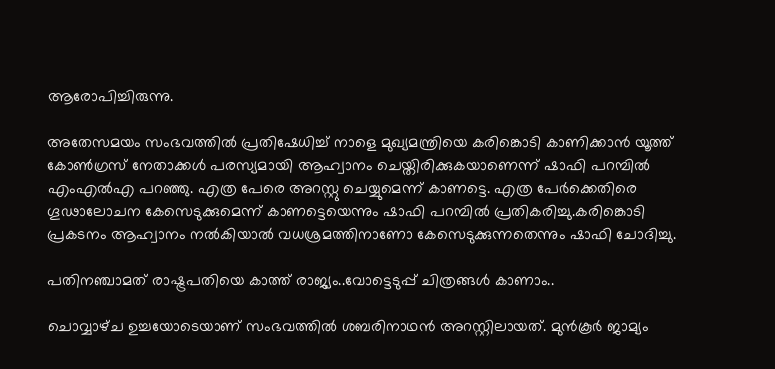ആരോപിച്ചിരുന്നു.

അതേസമയം സംഭവത്തില്‍ പ്രതിഷേധിച്ച് നാളെ മുഖ്യമന്ത്രിയെ കരിങ്കൊടി കാണിക്കാൻ യൂത്ത് കോൺഗ്രസ് നേതാക്കൾ പരസ്യമായി ആഹ്വാനം ചെയ്തിരിക്കുകയാണെന്ന് ഷാഫി പറമ്പില്‍ എംഎല്‍എ പറഞ്ഞു. എത്ര പേരെ അറസ്റ്റു ചെയ്യുമെന്ന് കാണട്ടെ. എത്ര പേർക്കെതിരെ ഗൂഢാലോചന കേസെടുക്കുമെന്ന് കാണട്ടെയെന്നും ഷാഫി പറമ്പില്‍ പ്രതികരിച്ചു.കരിങ്കൊടി പ്രകടനം ആഹ്വാനം നല്‍കിയാല്‍ വധശ്രമത്തിനാണോ കേസെടുക്കുന്നതെന്നും ഷാഫി ചോദിച്ചു.

പതിനഞ്ചാമത് രാഷ്ട്രപതിയെ കാത്ത് രാജ്യം..വോട്ടെടുപ്പ് ചിത്രങ്ങള്‍ കാണാം..

ചൊവ്വാഴ്‌ച ഉച്ചയോടെയാണ് സംഭവത്തില്‍ ശബരിനാഥന്‍ അറസ്റ്റിലായത്. മുന്‍കൂര്‍ ജാമ്യം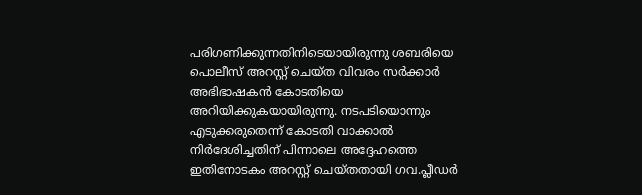പരിഗണിക്കുന്നതിനിടെയായിരുന്നു ശബരിയെ പൊലീസ് അറസ്റ്റ് ചെയ്ത വിവരം സര്‍ക്കാര്‍ അഭിഭാഷകന്‍ കോടതിയെ അറിയിക്കുകയായിരുന്നു. നടപടിയൊന്നും എടുക്കരുതെന്ന് കോടതി വാക്കാല്‍ നിര്‍ദേശിച്ചതിന് പിന്നാലെ അദ്ദേഹത്തെ ഇതിനോടകം അറസ്റ്റ് ചെയ്തതായി ഗവ.പ്ലീഡര്‍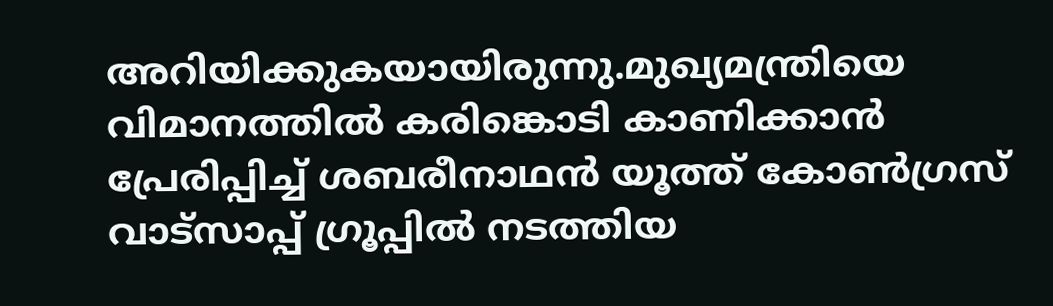അറിയിക്കുകയായിരുന്നു.മുഖ്യമന്ത്രിയെ വിമാനത്തിൽ കരിങ്കൊടി കാണിക്കാൻ പ്രേരിപ്പിച്ച് ശബരീനാഥൻ യൂത്ത് കോൺഗ്രസ് വാട്സാപ്പ് ഗ്രൂപ്പിൽ നടത്തിയ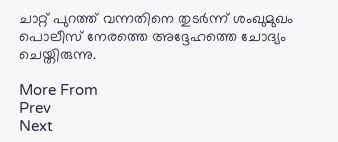ചാറ്റ് പുറത്ത് വന്നതിനെ തുടർന്ന് ശംഖുമുഖം പൊലീസ് നേരത്തെ അദ്ദേഹത്തെ ചോദ്യം ചെയ്തിരുന്നു.

More From
Prev
Next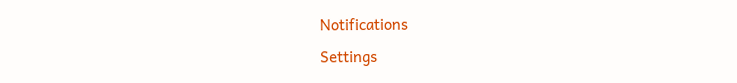Notifications
Settings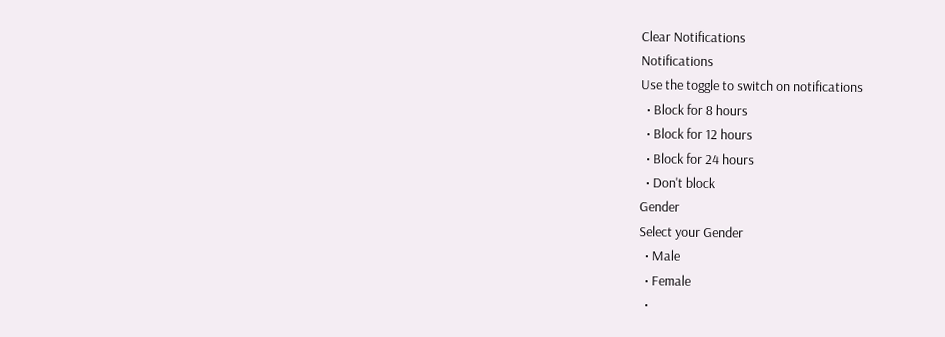Clear Notifications
Notifications
Use the toggle to switch on notifications
  • Block for 8 hours
  • Block for 12 hours
  • Block for 24 hours
  • Don't block
Gender
Select your Gender
  • Male
  • Female
  •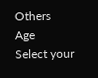Others
Age
Select your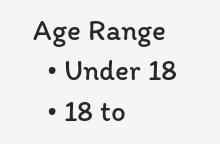Age Range
  • Under 18
  • 18 to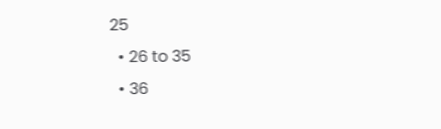25
  • 26 to 35
  • 36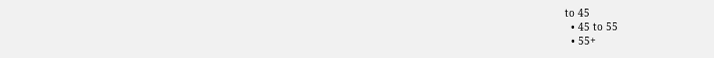to 45
  • 45 to 55
  • 55+